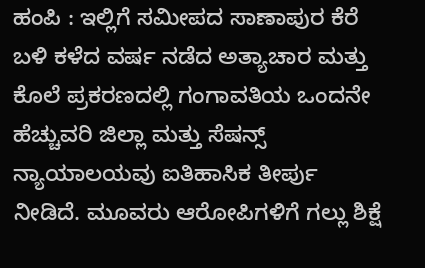ಹಂಪಿ : ಇಲ್ಲಿಗೆ ಸಮೀಪದ ಸಾಣಾಪುರ ಕೆರೆ ಬಳಿ ಕಳೆದ ವರ್ಷ ನಡೆದ ಅತ್ಯಾಚಾರ ಮತ್ತು ಕೊಲೆ ಪ್ರಕರಣದಲ್ಲಿ ಗಂಗಾವತಿಯ ಒಂದನೇ ಹೆಚ್ಚುವರಿ ಜಿಲ್ಲಾ ಮತ್ತು ಸೆಷನ್ಸ್ ನ್ಯಾಯಾಲಯವು ಐತಿಹಾಸಿಕ ತೀರ್ಪು ನೀಡಿದೆ. ಮೂವರು ಆರೋಪಿಗಳಿಗೆ ಗಲ್ಲು ಶಿಕ್ಷೆ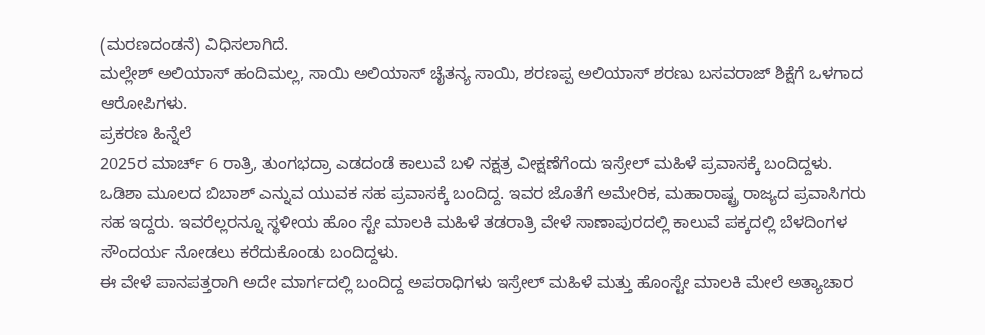(ಮರಣದಂಡನೆ) ವಿಧಿಸಲಾಗಿದೆ.
ಮಲ್ಲೇಶ್ ಅಲಿಯಾಸ್ ಹಂದಿಮಲ್ಲ, ಸಾಯಿ ಅಲಿಯಾಸ್ ಚೈತನ್ಯ ಸಾಯಿ, ಶರಣಪ್ಪ ಅಲಿಯಾಸ್ ಶರಣು ಬಸವರಾಜ್ ಶಿಕ್ಷೆಗೆ ಒಳಗಾದ ಆರೋಪಿಗಳು.
ಪ್ರಕರಣ ಹಿನ್ನೆಲೆ
2025ರ ಮಾರ್ಚ್ 6 ರಾತ್ರಿ, ತುಂಗಭದ್ರಾ ಎಡದಂಡೆ ಕಾಲುವೆ ಬಳಿ ನಕ್ಷತ್ರ ವೀಕ್ಷಣೆಗೆಂದು ಇಸ್ರೇಲ್ ಮಹಿಳೆ ಪ್ರವಾಸಕ್ಕೆ ಬಂದಿದ್ದಳು. ಒಡಿಶಾ ಮೂಲದ ಬಿಬಾಶ್ ಎನ್ನುವ ಯುವಕ ಸಹ ಪ್ರವಾಸಕ್ಕೆ ಬಂದಿದ್ದ. ಇವರ ಜೊತೆಗೆ ಅಮೇರಿಕ, ಮಹಾರಾಷ್ಟ್ರ ರಾಜ್ಯದ ಪ್ರವಾಸಿಗರು ಸಹ ಇದ್ದರು. ಇವರೆಲ್ಲರನ್ನೂ ಸ್ಥಳೀಯ ಹೊಂ ಸ್ಟೇ ಮಾಲಕಿ ಮಹಿಳೆ ತಡರಾತ್ರಿ ವೇಳೆ ಸಾಣಾಪುರದಲ್ಲಿ ಕಾಲುವೆ ಪಕ್ಕದಲ್ಲಿ ಬೆಳದಿಂಗಳ ಸೌಂದರ್ಯ ನೋಡಲು ಕರೆದುಕೊಂಡು ಬಂದಿದ್ದಳು.
ಈ ವೇಳೆ ಪಾನಪತ್ತರಾಗಿ ಅದೇ ಮಾರ್ಗದಲ್ಲಿ ಬಂದಿದ್ದ ಅಪರಾಧಿಗಳು ಇಸ್ರೇಲ್ ಮಹಿಳೆ ಮತ್ತು ಹೊಂಸ್ಟೇ ಮಾಲಕಿ ಮೇಲೆ ಅತ್ಯಾಚಾರ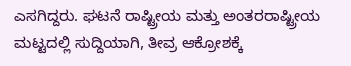ಎಸಗಿದ್ದರು. ಘಟನೆ ರಾಷ್ಟ್ರೀಯ ಮತ್ತು ಅಂತರರಾಷ್ಟ್ರೀಯ ಮಟ್ಟದಲ್ಲಿ ಸುದ್ದಿಯಾಗಿ, ತೀವ್ರ ಆಕ್ರೋಶಕ್ಕೆ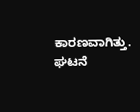ಕಾರಣವಾಗಿತ್ತು.
ಘಟನೆ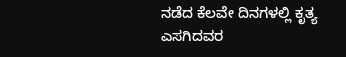ನಡೆದ ಕೆಲವೇ ದಿನಗಳಲ್ಲಿ ಕೃತ್ಯ ಎಸಗಿದವರ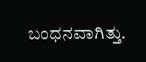ಬಂಧನವಾಗಿತ್ತು.